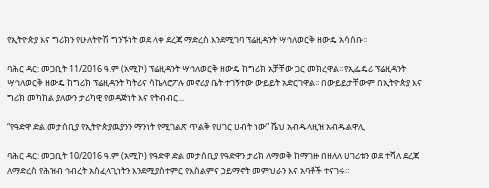የኢትዮጵያ እና ግሪክን የሁለትዮሽ ግንኙነት ወደ ላቀ ደረጃ ማድረስ እንደሚገባ ፕሬዚዳንት ሣኅለወርቅ ዘውዴ አሳሰቡ።

ባሕር ዳር: መጋቢት 11/2016 ዓ.ም (አሚኮ) ፕሬዚዳንት ሣኅለወርቅ ዘውዴ ከግሪክ አቻቸው ጋር መክረዋል።የኢፌዴሪ ፕሬዚዳንት ሣኅለወርቅ ዘውዴ ከግሪክ ፕሬዚዳንት ካትሪና ሳኬላሮፖሉ መኖሪያ ቤት ተገኝተው ውይይት አድርገዋል፡፡ በውይይታቸውም በኢትዮጵያ እና ግሪክ መካከል ያለውን ታሪካዊ የወዳጅነት እና የትብብር...

“የዓድዋ ድል መታሰቢያ የኢትዮጵያዉያንን ማንነት የሚገልጽ ጥልቅ የሀገር ሀብት ነው” ሼህ አብዱላዚዝ አብዱልዋሊ

ባሕር ዳር: መጋቢት 10/2016 ዓ.ም (አሚኮ) የዓድዋ ድል መታሰቢያ የዓድዋን ታሪክ ለማወቅ ከማገዙ በዘለለ ሀገሪቱን ወደ ተሻለ ደረጃ ለማድረስ የሕዝብ ኅብረት አስፈላጊነትን እንደሚያስተምር የእስልምና ኃይማኖት መምህራን እና አባቶች ተናገሩ።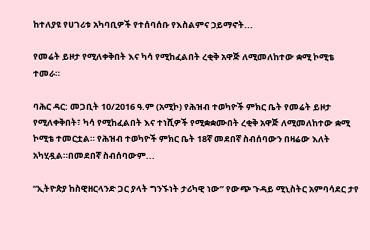ከተለያዩ የሀገሪቱ አካባቢዎች የተሰባሰቡ የእስልምና ኃይማኖት...

የመሬት ይዞታ የሚለቀቅበት እና ካሳ የሚከፈልበት ረቂቅ አዋጅ ለሚመለከተው ቋሚ ኮሚቴ ተመራ።

ባሕር ዳር: መጋቢት 10/2016 ዓ.ም (አሚኮ) የሕዝብ ተወካዮች ምክር ቤት የመሬት ይዞታ የሚለቀቅበት፣ ካሳ የሚከፈልበት እና ተነሺዎች የሚቋቋሙበት ረቂቅ አዋጅ ለሚመለከተው ቋሚ ኮሚቴ ተመርቷል። የሕዝብ ተወካዮች ምክር ቤት 18ኛ መደበኛ ስብሰባውን በዛሬው እለት አካሂዷል።በመደበኛ ስብሰባውም...

“ኢትዮጵያ ከስዊዘርላንድ ጋር ያላት ግንኙነት ታሪካዊ ነው” የውጭ ጉዳይ ሚኒስትር አምባሳደር ታየ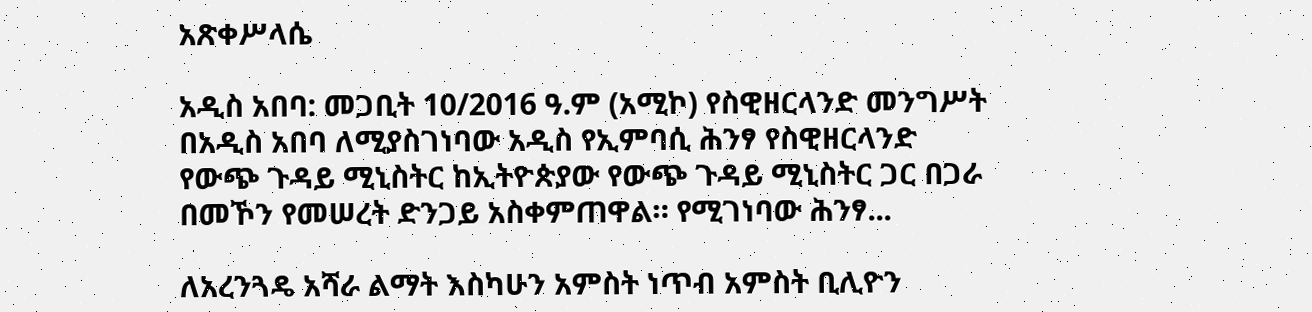አጽቀሥላሴ

አዲስ አበባ: መጋቢት 10/2016 ዓ.ም (አሚኮ) የስዊዘርላንድ መንግሥት በአዲስ አበባ ለሚያስገነባው አዲስ የኢምባሲ ሕንፃ የስዊዘርላንድ የውጭ ጉዳይ ሚኒስትር ከኢትዮጵያው የውጭ ጉዳይ ሚኒስትር ጋር በጋራ በመኾን የመሠረት ድንጋይ አስቀምጠዋል። የሚገነባው ሕንፃ...

ለአረንጓዴ አሻራ ልማት እስካሁን አምስት ነጥብ አምስት ቢሊዮን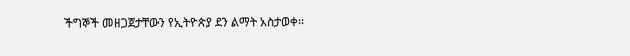ችግኞች መዘጋጀታቸውን የኢትዮጵያ ደን ልማት አስታወቀ፡፡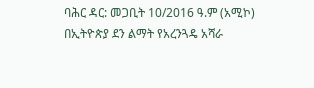ባሕር ዳር: መጋቢት 10/2016 ዓ.ም (አሚኮ) በኢትዮጵያ ደን ልማት የአረንጓዴ አሻራ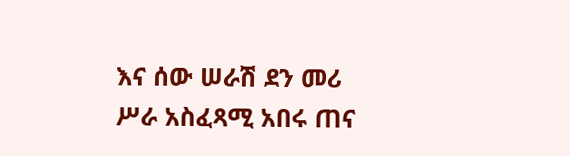እና ሰው ሠራሽ ደን መሪ ሥራ አስፈጻሚ አበሩ ጠና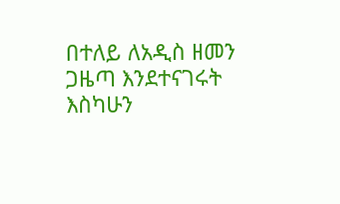በተለይ ለአዲስ ዘመን ጋዜጣ እንደተናገሩት እስካሁን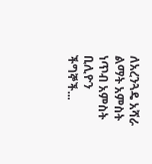ለአረንጓዴ አሻራ ልማት አምስት ነጥብ አምስት ቢሊዮን ችግኞች...